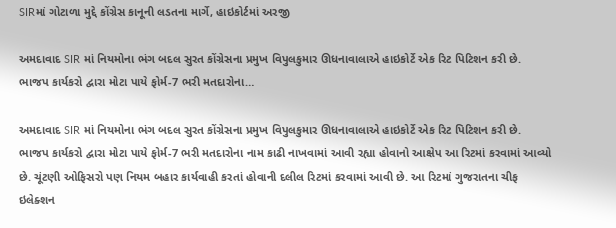SIRમાં ગોટાળા મુદ્દે કોંગ્રેસ કાનૂની લડતના માર્ગે, હાઇકોર્ટમાં અરજી

અમદાવાદ SIR માં નિયમોના ભંગ બદલ સુરત કોંગ્રેસના પ્રમુખ વિપુલકુમાર ઊધનાવાલાએ હાઇકોર્ટે એક રિટ પિટિશન કરી છે. ભાજપ કાર્યકરો દ્વારા મોટા પાયે ફોર્મ-7 ભરી મતદારોના…

અમદાવાદ SIR માં નિયમોના ભંગ બદલ સુરત કોંગ્રેસના પ્રમુખ વિપુલકુમાર ઊધનાવાલાએ હાઇકોર્ટે એક રિટ પિટિશન કરી છે. ભાજપ કાર્યકરો દ્વારા મોટા પાયે ફોર્મ-7 ભરી મતદારોના નામ કાઢી નાખવામાં આવી રહ્યા હોવાનો આક્ષેપ આ રિટમાં કરવામાં આવ્યો છે. ચૂંટણી ઓફિસરો પણ નિયમ બહાર કાર્યવાહી કરતાં હોવાની દલીલ રિટમાં કરવામાં આવી છે. આ રિટમાં ગુજરાતના ચીફ ઇલેક્શન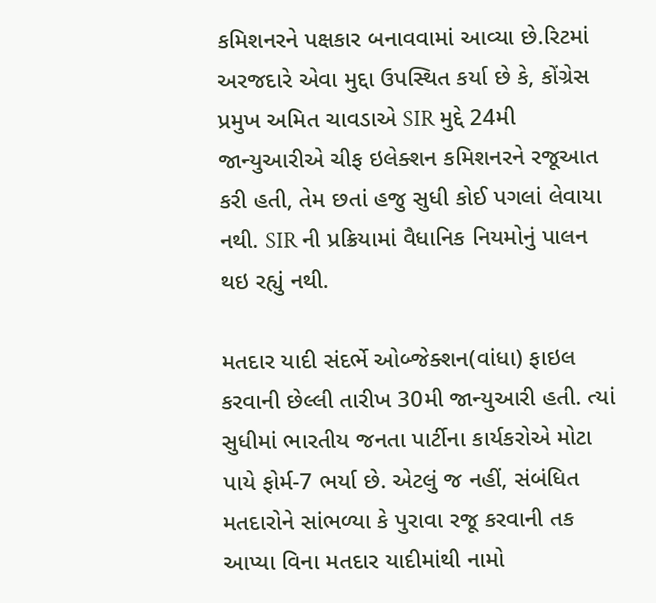કમિશનરને પક્ષકાર બનાવવામાં આવ્યા છે.રિટમાં અરજદારે એવા મુદ્દા ઉપસ્થિત કર્યા છે કે, કોંગ્રેસ પ્રમુખ અમિત ચાવડાએ SIR મુદ્દે 24મી જાન્યુઆરીએ ચીફ ઇલેક્શન કમિશનરને રજૂઆત કરી હતી, તેમ છતાં હજુ સુધી કોઈ પગલાં લેવાયા નથી. SIR ની પ્રક્રિયામાં વૈધાનિક નિયમોનું પાલન થઇ રહ્યું નથી.

મતદાર યાદી સંદર્ભે ઓબ્જેક્શન(વાંધા) ફાઇલ કરવાની છેલ્લી તારીખ 30મી જાન્યુઆરી હતી. ત્યાં સુધીમાં ભારતીય જનતા પાર્ટીના કાર્યકરોએ મોટા પાયે ફોર્મ-7 ભર્યા છે. એટલું જ નહીં, સંબંધિત મતદારોને સાંભળ્યા કે પુરાવા રજૂ કરવાની તક આપ્યા વિના મતદાર યાદીમાંથી નામો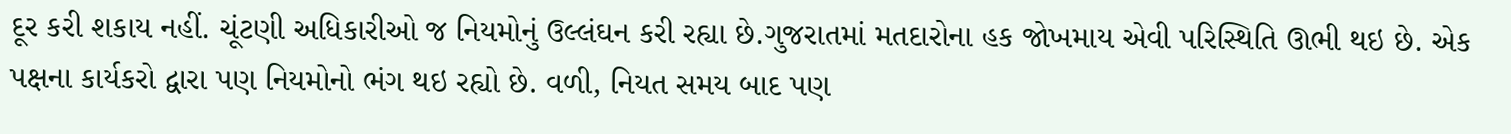દૂર કરી શકાય નહીં. ચૂંટણી અધિકારીઓ જ નિયમોનું ઉલ્લંઘન કરી રહ્યા છે.ગુજરાતમાં મતદારોના હક જોખમાય એવી પરિસ્થિતિ ઊભી થઇ છે. એક પક્ષના કાર્યકરો દ્વારા પણ નિયમોનો ભંગ થઇ રહ્યો છે. વળી, નિયત સમય બાદ પણ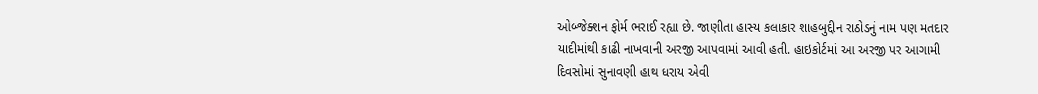ઓબ્જેક્શન ફોર્મ ભરાઈ રહ્યા છે. જાણીતા હાસ્ય કલાકાર શાહબુદ્દીન રાઠોડનું નામ પણ મતદાર યાદીમાંથી કાઢી નાખવાની અરજી આપવામાં આવી હતી. હાઇકોર્ટમાં આ અરજી પર આગામી દિવસોમાં સુનાવણી હાથ ધરાય એવી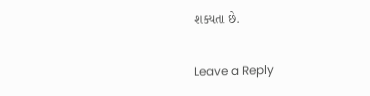શક્યતા છે.

Leave a Reply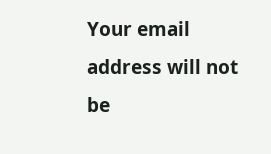Your email address will not be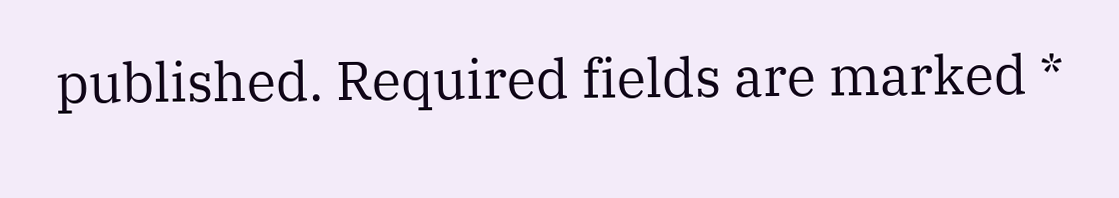published. Required fields are marked *